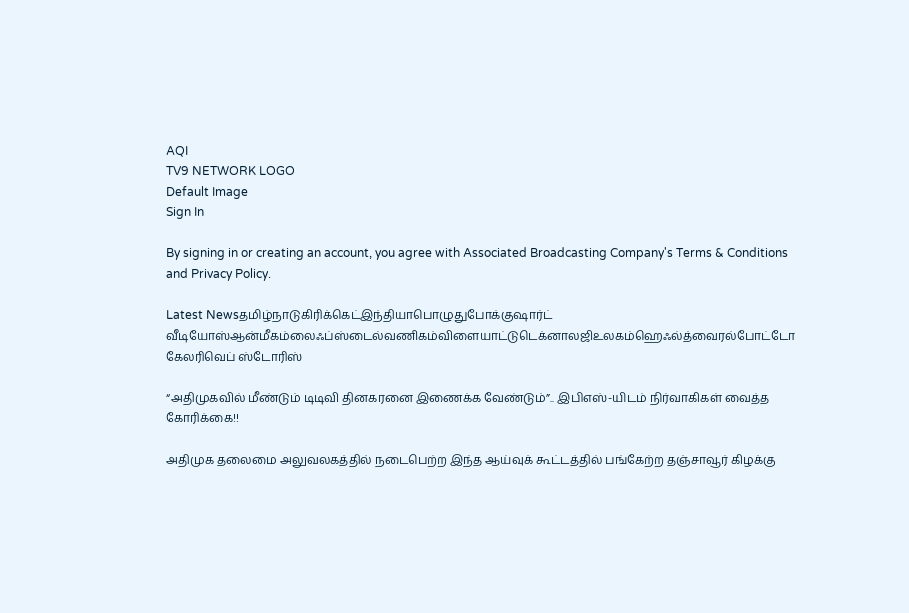AQI
TV9 NETWORK LOGO
Default Image
Sign In

By signing in or creating an account, you agree with Associated Broadcasting Company's Terms & Conditions and Privacy Policy.

Latest Newsதமிழ்நாடுகிரிக்கெட்இந்தியாபொழுதுபோக்குஷார்ட் வீடியோஸ்ஆன்மீகம்லைஃப்ஸ்டைல்வணிகம்விளையாட்டுடெக்னாலஜிஉலகம்ஹெஃல்த்வைரல்போட்டோ கேலரிவெப் ஸ்டோரிஸ்

“அதிமுகவில் மீண்டும் டிடிவி தினகரனை இணைக்க வேண்டும்”.. இபிஎஸ்-யிடம் நிர்வாகிகள் வைத்த கோரிக்கை!!

அதிமுக தலைமை அலுவலகத்தில் நடைபெற்ற இந்த ஆய்வுக் கூட்டத்தில் பங்கேற்ற தஞ்சாவூர் கிழக்கு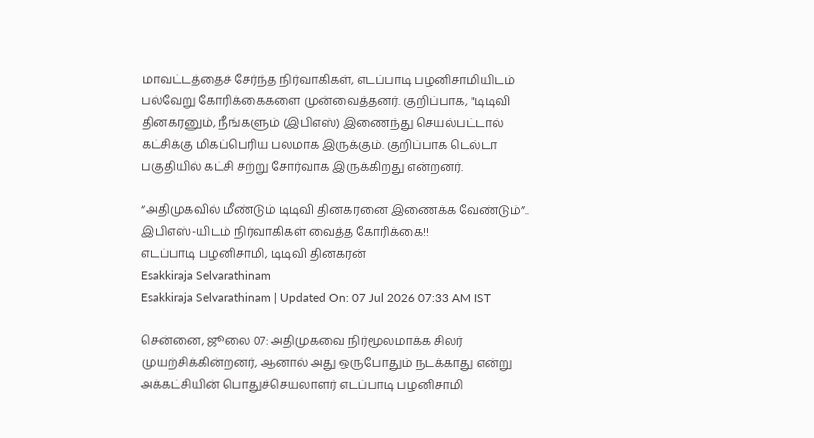மாவட்டத்தைச் சேர்ந்த நிர்வாகிகள், எடப்பாடி பழனிசாமியிடம் பல்வேறு கோரிக்கைகளை முன்வைத்தனர். குறிப்பாக, "டிடிவி தினகரனும், நீங்களும் (இபிஎஸ்) இணைந்து செயல்பட்டால் கட்சிக்கு மிகப்பெரிய பலமாக இருக்கும். குறிப்பாக டெல்டா பகுதியில் கட்சி சற்று சோர்வாக இருக்கிறது என்றனர்.

“அதிமுகவில் மீண்டும் டிடிவி தினகரனை இணைக்க வேண்டும்”.. இபிஎஸ்-யிடம் நிர்வாகிகள் வைத்த கோரிக்கை!!
எடப்பாடி பழனிசாமி, டிடிவி தினகரன்
Esakkiraja Selvarathinam
Esakkiraja Selvarathinam | Updated On: 07 Jul 2026 07:33 AM IST

சென்னை, ஜூலை 07: அதிமுகவை நிர்மூலமாக்க சிலர் முயற்சிக்கின்றனர், ஆனால் அது ஒருபோதும் நடக்காது என்று அக்கட்சியின் பொதுச்செயலாளர் எடப்பாடி பழனிசாமி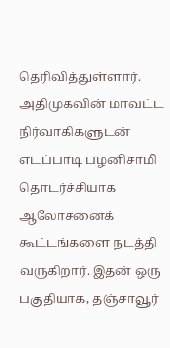தெரிவித்துள்ளார். அதிமுகவின் மாவட்ட நிர்வாகிகளுடன் எடப்பாடி பழனிசாமி தொடர்ச்சியாக ஆலோசனைக் கூட்டங்களை நடத்தி வருகிறார். இதன் ஒரு பகுதியாக, தஞ்சாவூர்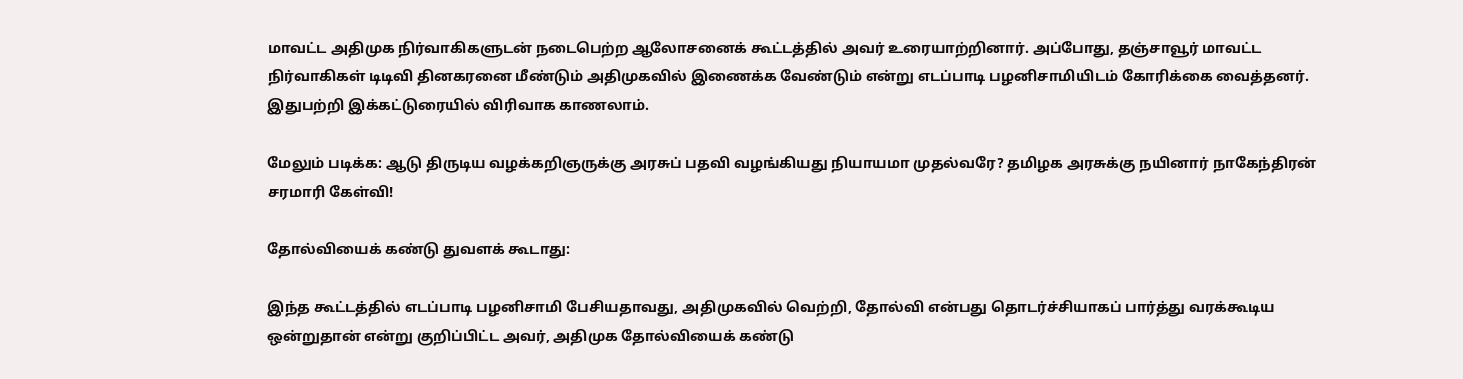மாவட்ட அதிமுக நிர்வாகிகளுடன் நடைபெற்ற ஆலோசனைக் கூட்டத்தில் அவர் உரையாற்றினார். அப்போது, தஞ்சாவூர் மாவட்ட நிர்வாகிகள் டிடிவி தினகரனை மீண்டும் அதிமுகவில் இணைக்க வேண்டும் என்று எடப்பாடி பழனிசாமியிடம் கோரிக்கை வைத்தனர். இதுபற்றி இக்கட்டுரையில் விரிவாக காணலாம்.

மேலும் படிக்க: ஆடு திருடிய வழக்கறிஞருக்கு அரசுப் பதவி வழங்கியது நியாயமா முதல்வரே? தமிழக அரசுக்கு நயினார் நாகேந்திரன் சரமாரி கேள்வி!

தோல்வியைக் கண்டு துவளக் கூடாது:

இந்த கூட்டத்தில் எடப்பாடி பழனிசாமி பேசியதாவது, அதிமுகவில் வெற்றி, தோல்வி என்பது தொடர்ச்சியாகப் பார்த்து வரக்கூடிய ஒன்றுதான் என்று குறிப்பிட்ட அவர், அதிமுக தோல்வியைக் கண்டு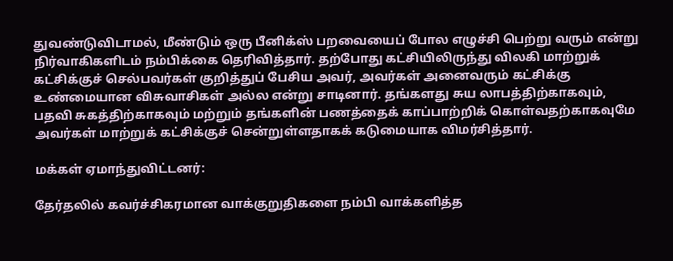துவண்டுவிடாமல், மீண்டும் ஒரு பீனிக்ஸ் பறவையைப் போல எழுச்சி பெற்று வரும் என்று நிர்வாகிகளிடம் நம்பிக்கை தெரிவித்தார். தற்போது கட்சியிலிருந்து விலகி மாற்றுக் கட்சிக்குச் செல்பவர்கள் குறித்துப் பேசிய அவர், அவர்கள் அனைவரும் கட்சிக்கு உண்மையான விசுவாசிகள் அல்ல என்று சாடினார். தங்களது சுய லாபத்திற்காகவும், பதவி சுகத்திற்காகவும் மற்றும் தங்களின் பணத்தைக் காப்பாற்றிக் கொள்வதற்காகவுமே அவர்கள் மாற்றுக் கட்சிக்குச் சென்றுள்ளதாகக் கடுமையாக விமர்சித்தார்.

மக்கள் ஏமாந்துவிட்டனர்:

தேர்தலில் கவர்ச்சிகரமான வாக்குறுதிகளை நம்பி வாக்களித்த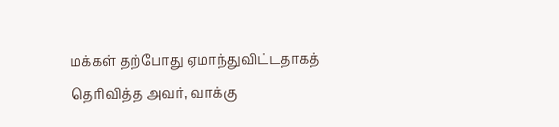மக்கள் தற்போது ஏமாந்துவிட்டதாகத் தெரிவித்த அவர், வாக்கு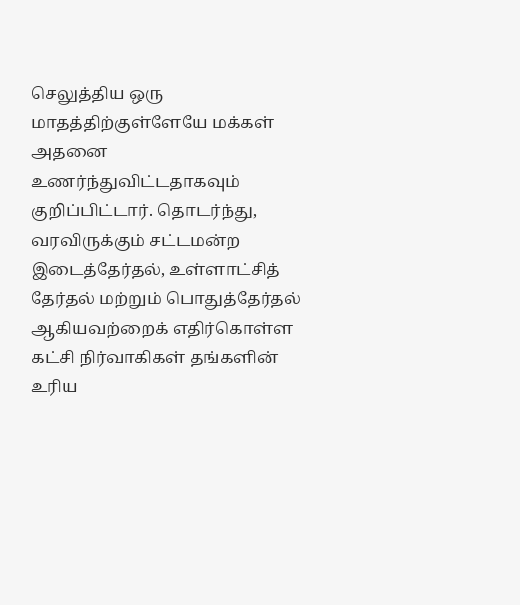செலுத்திய ஒரு மாதத்திற்குள்ளேயே மக்கள் அதனை உணர்ந்துவிட்டதாகவும் குறிப்பிட்டார். தொடர்ந்து, வரவிருக்கும் சட்டமன்ற இடைத்தேர்தல், உள்ளாட்சித் தேர்தல் மற்றும் பொதுத்தேர்தல் ஆகியவற்றைக் எதிர்கொள்ள கட்சி நிர்வாகிகள் தங்களின் உரிய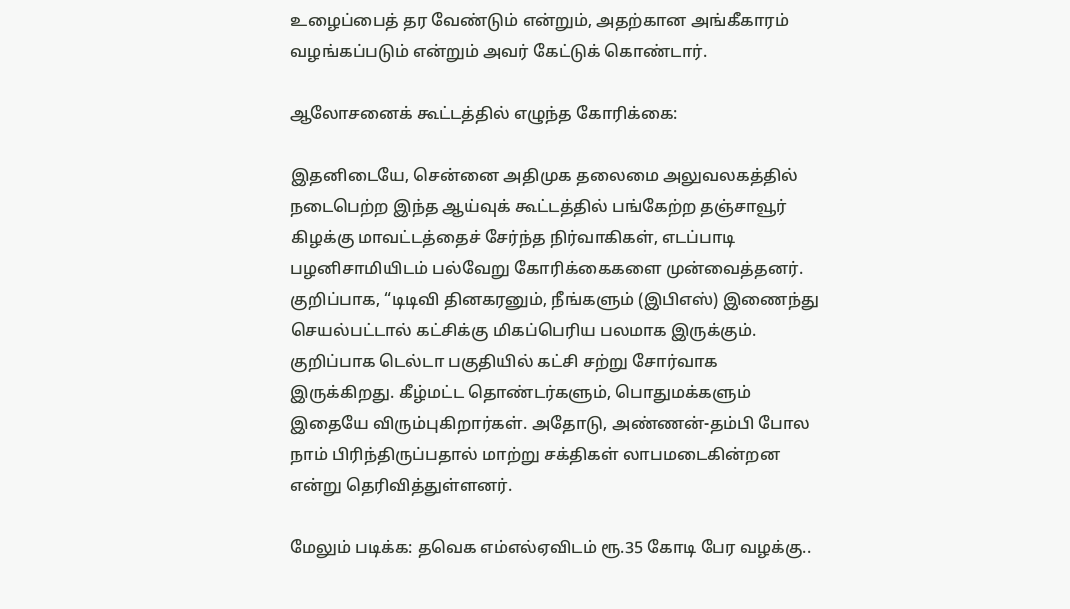உழைப்பைத் தர வேண்டும் என்றும், அதற்கான அங்கீகாரம் வழங்கப்படும் என்றும் அவர் கேட்டுக் கொண்டார்.

ஆலோசனைக் கூட்டத்தில் எழுந்த கோரிக்கை:

இதனிடையே, சென்னை அதிமுக தலைமை அலுவலகத்தில் நடைபெற்ற இந்த ஆய்வுக் கூட்டத்தில் பங்கேற்ற தஞ்சாவூர் கிழக்கு மாவட்டத்தைச் சேர்ந்த நிர்வாகிகள், எடப்பாடி பழனிசாமியிடம் பல்வேறு கோரிக்கைகளை முன்வைத்தனர். குறிப்பாக, “டிடிவி தினகரனும், நீங்களும் (இபிஎஸ்) இணைந்து செயல்பட்டால் கட்சிக்கு மிகப்பெரிய பலமாக இருக்கும். குறிப்பாக டெல்டா பகுதியில் கட்சி சற்று சோர்வாக இருக்கிறது. கீழ்மட்ட தொண்டர்களும், பொதுமக்களும் இதையே விரும்புகிறார்கள். அதோடு, அண்ணன்-தம்பி போல நாம் பிரிந்திருப்பதால் மாற்று சக்திகள் லாபமடைகின்றன என்று தெரிவித்துள்ளனர்.

மேலும் படிக்க: தவெக எம்எல்ஏவிடம் ரூ.35 கோடி பேர வழக்கு..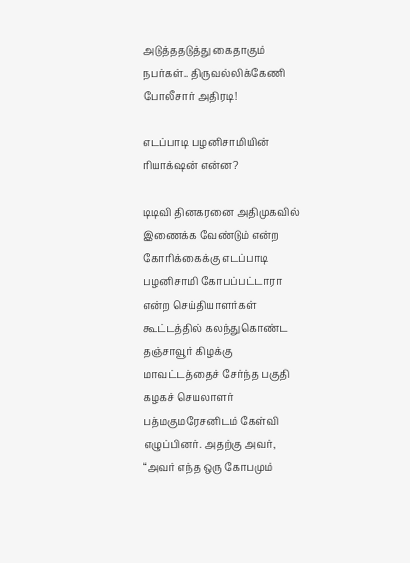அடுத்ததடுத்து கைதாகும் நபர்கள்.. திருவல்லிக்கேணி போலீசார் அதிரடி!

எடப்பாடி பழனிசாமியின் ரியாக்‌ஷன் என்ன?

டிடிவி தினகரனை அதிமுகவில் இணைக்க வேண்டும் என்ற கோரிக்கைக்கு எடப்பாடி பழனிசாமி கோபப்பட்டாரா என்ற செய்தியாளர்கள் கூட்டத்தில் கலந்துகொண்ட தஞ்சாவூர் கிழக்கு மாவட்டத்தைச் சேர்ந்த பகுதி கழகச் செயலாளர் பத்மகுமரேசனிடம் கேள்வி எழுப்பினர். அதற்கு அவர், “அவர் எந்த ஒரு கோபமும்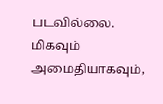படவில்லை. மிகவும் அமைதியாகவும்,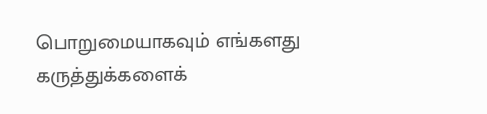பொறுமையாகவும் எங்களது கருத்துக்களைக்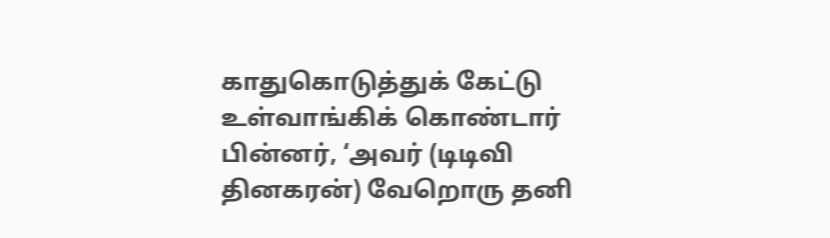காதுகொடுத்துக் கேட்டு உள்வாங்கிக் கொண்டார் பின்னர், ‘அவர் (டிடிவி தினகரன்) வேறொரு தனி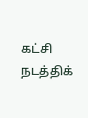கட்சி நடத்திக்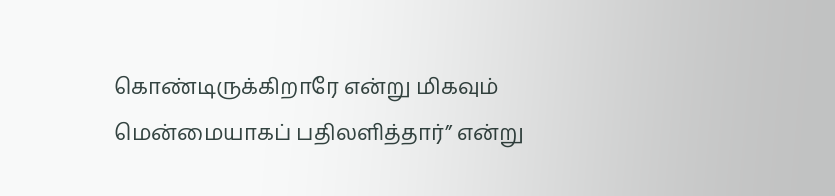கொண்டிருக்கிறாரே என்று மிகவும் மென்மையாகப் பதிலளித்தார்” என்று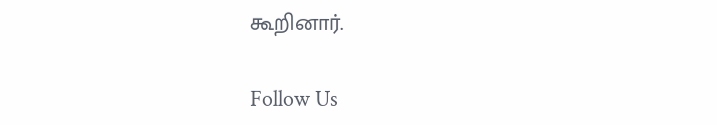கூறினார்.

Follow Us